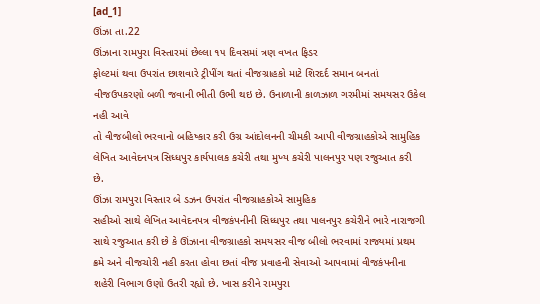[ad_1]
ઊંઝા તા.22
ઊંઝાના રામપુરા વિસ્તારમાં છેલ્લા ૧૫ દિવસમાં ત્રણ વખત ફિડર
ફોલ્ટમાં થવા ઉપરાંત છાશવારે ટ્રીપીંગ થતાં વીજગ્રાહકો માટે શિરદર્દ સમાન બનતાં
વીજઉપકરણો બળી જવાની ભીતી ઉભી થઇ છે. ઉનાળાની કાળઝાળ ગરમીમાં સમયસર ઉકેલ નહી આવે
તો વીજબીલો ભરવાનો બહિષ્કાર કરી ઉગ્ર આંદોલનની ચીમકી આપી વીજગ્રાહકોએ સામુહિક
લેખિત આવેદનપત્ર સિધ્ધપુર કાર્યપાલક કચેરી તથા મુખ્ય કચેરી પાલનપુર પણ રજુઆત કરી
છે.
ઊંઝા રામપુરા વિસ્તાર બે ડઝન ઉપરાંત વીજગ્રાહકોએ સામુહિક
સહીઓ સાથે લેખિત આવેદનપત્ર વીજકંપનીની સિધ્ધપુર તથા પાલનપુર કચેરીને ભારે નારાજગી
સાથે રજુઆત કરી છે કે ઊંઝાના વીજગ્રાહકો સમયસર વીજ બીલો ભરવામાં રાજ્યમાં પ્રથમ
ક્રમે અને વીજચોરી નહી કરતા હોવા છતાં વીજ પ્રવાહની સેવાઓ આપવામાં વીજકંપનીના
શહેરી વિભાગ ઉણો ઉતરી રહ્યો છે. ખાસ કરીને રામપુરા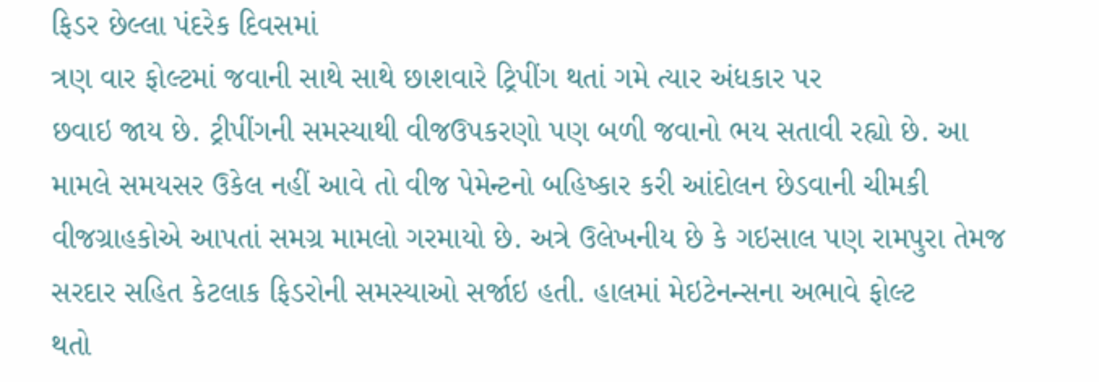ફિડર છેલ્લા પંદરેક દિવસમાં
ત્રણ વાર ફોલ્ટમાં જવાની સાથે સાથે છાશવારે ટ્રિપીંગ થતાં ગમે ત્યાર અંધકાર પર
છવાઇ જાય છે. ટ્રીપીંગની સમસ્યાથી વીજઉપકરણો પણ બળી જવાનો ભય સતાવી રહ્યો છે. આ
મામલે સમયસર ઉકેલ નહીં આવે તો વીજ પેમેન્ટનો બહિષ્કાર કરી આંદોલન છેડવાની ચીમકી
વીજગ્રાહકોએ આપતાં સમગ્ર મામલો ગરમાયો છે. અત્રે ઉલેખનીય છે કે ગઇસાલ પણ રામપુરા તેમજ
સરદાર સહિત કેટલાક ફિડરોની સમસ્યાઓ સર્જાઇ હતી. હાલમાં મેઇટેનન્સના અભાવે ફોલ્ટ
થતો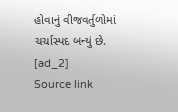હોવાનું વીજવર્તુળોમાં ચર્ચાસ્પદ બન્યું છે.
[ad_2]
Source link